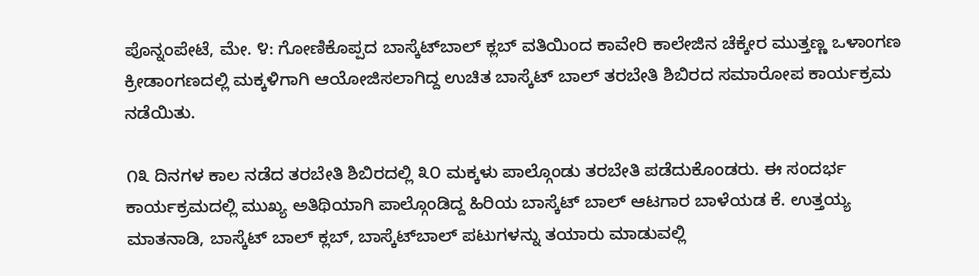ಪೊನ್ನಂಪೇಟೆ, ಮೇ. ೪: ಗೋಣಿಕೊಪ್ಪದ ಬಾಸ್ಕೆಟ್‌ಬಾಲ್ ಕ್ಲಬ್ ವತಿಯಿಂದ ಕಾವೇರಿ ಕಾಲೇಜಿನ ಚೆಕ್ಕೇರ ಮುತ್ತಣ್ಣ ಒಳಾಂಗಣ ಕ್ರೀಡಾಂಗಣದಲ್ಲಿ ಮಕ್ಕಳಿಗಾಗಿ ಆಯೋಜಿಸಲಾಗಿದ್ದ ಉಚಿತ ಬಾಸ್ಕೆಟ್ ಬಾಲ್ ತರಬೇತಿ ಶಿಬಿರದ ಸಮಾರೋಪ ಕಾರ್ಯಕ್ರಮ ನಡೆಯಿತು.

೧೩ ದಿನಗಳ ಕಾಲ ನಡೆದ ತರಬೇತಿ ಶಿಬಿರದಲ್ಲಿ ೩೦ ಮಕ್ಕಳು ಪಾಲ್ಗೊಂಡು ತರಬೇತಿ ಪಡೆದುಕೊಂಡರು. ಈ ಸಂದರ್ಭ ಕಾರ್ಯಕ್ರಮದಲ್ಲಿ ಮುಖ್ಯ ಅತಿಥಿಯಾಗಿ ಪಾಲ್ಗೊಂಡಿದ್ದ ಹಿರಿಯ ಬಾಸ್ಕೆಟ್ ಬಾಲ್ ಆಟಗಾರ ಬಾಳೆಯಡ ಕೆ. ಉತ್ತಯ್ಯ ಮಾತನಾಡಿ, ಬಾಸ್ಕೆಟ್ ಬಾಲ್ ಕ್ಲಬ್, ಬಾಸ್ಕೆಟ್‌ಬಾಲ್ ಪಟುಗಳನ್ನು ತಯಾರು ಮಾಡುವಲ್ಲಿ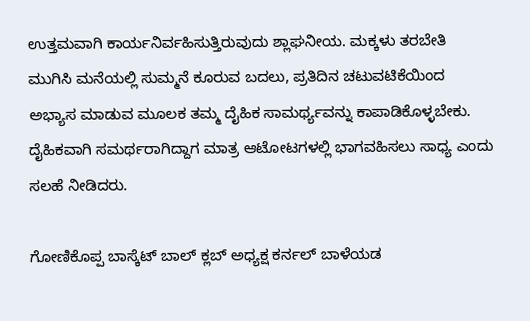ಉತ್ತಮವಾಗಿ ಕಾರ್ಯನಿರ್ವಹಿಸುತ್ತಿರುವುದು ಶ್ಲಾಘನೀಯ. ಮಕ್ಕಳು ತರಬೇತಿ ಮುಗಿಸಿ ಮನೆಯಲ್ಲಿ ಸುಮ್ಮನೆ ಕೂರುವ ಬದಲು, ಪ್ರತಿದಿನ ಚಟುವಟಿಕೆಯಿಂದ ಅಭ್ಯಾಸ ಮಾಡುವ ಮೂಲಕ ತಮ್ಮ ದೈಹಿಕ ಸಾಮರ್ಥ್ಯವನ್ನು ಕಾಪಾಡಿಕೊಳ್ಳಬೇಕು. ದೈಹಿಕವಾಗಿ ಸಮರ್ಥರಾಗಿದ್ದಾಗ ಮಾತ್ರ ಆಟೋಟಗಳಲ್ಲಿ ಭಾಗವಹಿಸಲು ಸಾಧ್ಯ ಎಂದು ಸಲಹೆ ನೀಡಿದರು.

ಗೋಣಿಕೊಪ್ಪ ಬಾಸ್ಕೆಟ್ ಬಾಲ್ ಕ್ಲಬ್ ಅಧ್ಯಕ್ಷ ಕರ್ನಲ್ ಬಾಳೆಯಡ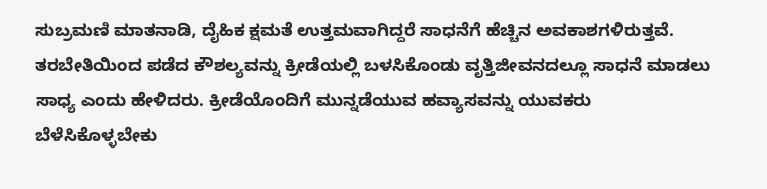ಸುಬ್ರಮಣಿ ಮಾತನಾಡಿ, ದೈಹಿಕ ಕ್ಷಮತೆ ಉತ್ತಮವಾಗಿದ್ದರೆ ಸಾಧನೆಗೆ ಹೆಚ್ಚಿನ ಅವಕಾಶಗಳಿರುತ್ತವೆ. ತರಬೇತಿಯಿಂದ ಪಡೆದ ಕೌಶಲ್ಯವನ್ನು ಕ್ರೀಡೆಯಲ್ಲಿ ಬಳಸಿಕೊಂಡು ವೃತ್ತಿಜೀವನದಲ್ಲೂ ಸಾಧನೆ ಮಾಡಲು ಸಾಧ್ಯ ಎಂದು ಹೇಳಿದರು. ಕ್ರೀಡೆಯೊಂದಿಗೆ ಮುನ್ನಡೆಯುವ ಹವ್ಯಾಸವನ್ನು ಯುವಕರು ಬೆಳೆಸಿಕೊಳ್ಳಬೇಕು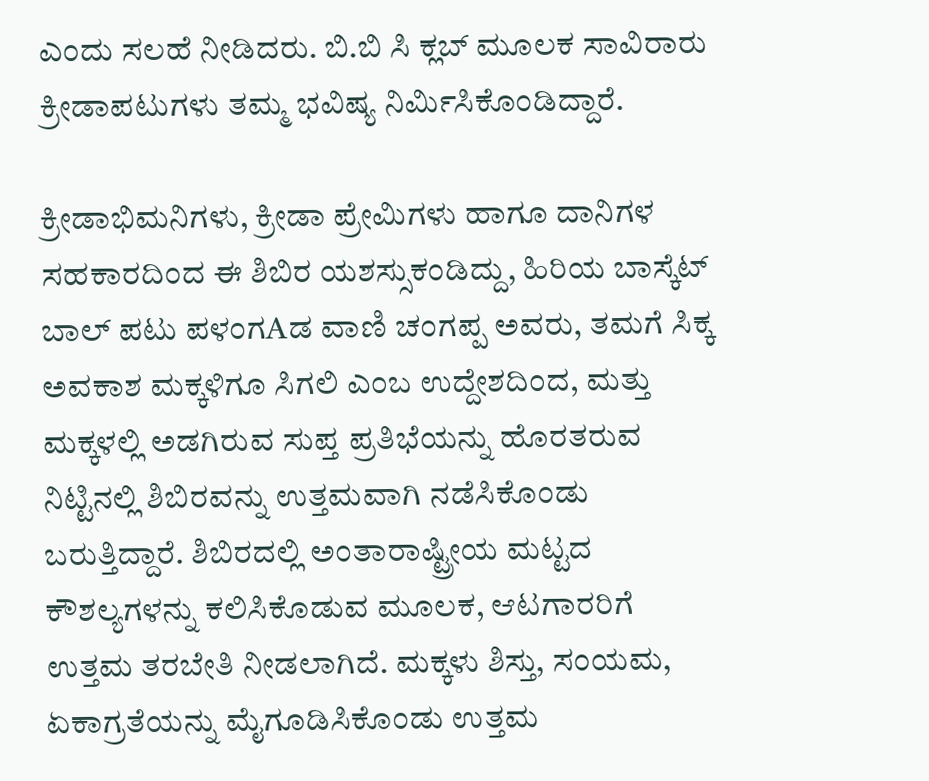ಎಂದು ಸಲಹೆ ನೀಡಿದರು. ಬಿ.ಬಿ ಸಿ ಕ್ಲಬ್ ಮೂಲಕ ಸಾವಿರಾರು ಕ್ರೀಡಾಪಟುಗಳು ತಮ್ಮ ಭವಿಷ್ಯ ನಿರ್ಮಿಸಿಕೊಂಡಿದ್ದಾರೆ.

ಕ್ರೀಡಾಭಿಮನಿಗಳು, ಕ್ರೀಡಾ ಪ್ರೇಮಿಗಳು ಹಾಗೂ ದಾನಿಗಳ ಸಹಕಾರದಿಂದ ಈ ಶಿಬಿರ ಯಶಸ್ಸುಕಂಡಿದ್ದು, ಹಿರಿಯ ಬಾಸ್ಕೆಟ್ ಬಾಲ್ ಪಟು ಪಳಂಗAಡ ವಾಣಿ ಚಂಗಪ್ಪ ಅವರು, ತಮಗೆ ಸಿಕ್ಕ ಅವಕಾಶ ಮಕ್ಕಳಿಗೂ ಸಿಗಲಿ ಎಂಬ ಉದ್ದೇಶದಿಂದ, ಮತ್ತು ಮಕ್ಕಳಲ್ಲಿ ಅಡಗಿರುವ ಸುಪ್ತ ಪ್ರತಿಭೆಯನ್ನು ಹೊರತರುವ ನಿಟ್ಟಿನಲ್ಲಿ ಶಿಬಿರವನ್ನು ಉತ್ತಮವಾಗಿ ನಡೆಸಿಕೊಂಡು ಬರುತ್ತಿದ್ದಾರೆ. ಶಿಬಿರದಲ್ಲಿ ಅಂತಾರಾಷ್ಟ್ರೀಯ ಮಟ್ಟದ ಕೌಶಲ್ಯಗಳನ್ನು ಕಲಿಸಿಕೊಡುವ ಮೂಲಕ, ಆಟಗಾರರಿಗೆ ಉತ್ತಮ ತರಬೇತಿ ನೀಡಲಾಗಿದೆ. ಮಕ್ಕಳು ಶಿಸ್ತು, ಸಂಯಮ, ಏಕಾಗ್ರತೆಯನ್ನು ಮೈಗೂಡಿಸಿಕೊಂಡು ಉತ್ತಮ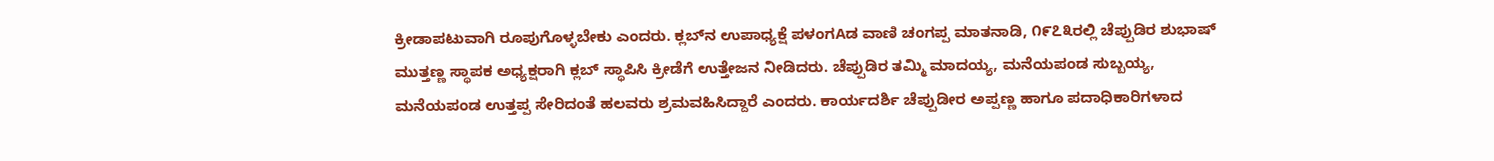ಕ್ರೀಡಾಪಟುವಾಗಿ ರೂಪುಗೊಳ್ಳಬೇಕು ಎಂದರು. ಕ್ಲಬ್‌ನ ಉಪಾಧ್ಯಕ್ಷೆ ಪಳಂಗAಡ ವಾಣಿ ಚಂಗಪ್ಪ ಮಾತನಾಡಿ, ೧೯೭೩ರಲ್ಲಿ ಚೆಪ್ಪುಡಿರ ಶುಭಾಷ್ ಮುತ್ತಣ್ಣ ಸ್ಥಾಪಕ ಅಧ್ಯಕ್ಷರಾಗಿ ಕ್ಲಬ್ ಸ್ಥಾಪಿಸಿ ಕ್ರೀಡೆಗೆ ಉತ್ತೇಜನ ನೀಡಿದರು. ಚೆಪ್ಪುಡಿರ ತಮ್ಮಿ ಮಾದಯ್ಯ, ಮನೆಯಪಂಡ ಸುಬ್ಬಯ್ಯ, ಮನೆಯಪಂಡ ಉತ್ತಪ್ಪ ಸೇರಿದಂತೆ ಹಲವರು ಶ್ರಮವಹಿಸಿದ್ದಾರೆ ಎಂದರು. ಕಾರ್ಯದರ್ಶಿ ಚೆಪ್ಪುಡೀರ ಅಪ್ಪಣ್ಣ ಹಾಗೂ ಪದಾಧಿಕಾರಿಗಳಾದ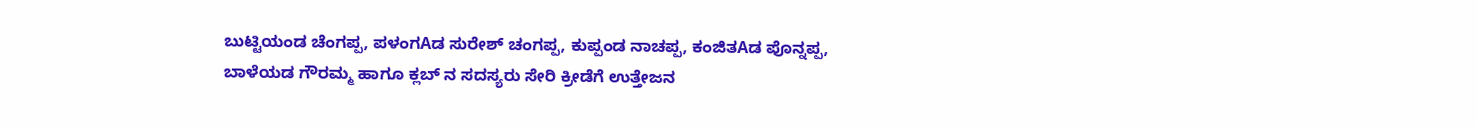ಬುಟ್ಟಿಯಂಡ ಚೆಂಗಪ್ಪ, ಪಳಂಗAಡ ಸುರೇಶ್ ಚಂಗಪ್ಪ, ಕುಪ್ಪಂಡ ನಾಚಪ್ಪ, ಕಂಜಿತAಡ ಪೊನ್ನಪ್ಪ, ಬಾಳೆಯಡ ಗೌರಮ್ಮ ಹಾಗೂ ಕ್ಲಬ್ ನ ಸದಸ್ಯರು ಸೇರಿ ಕ್ರೀಡೆಗೆ ಉತ್ತೇಜನ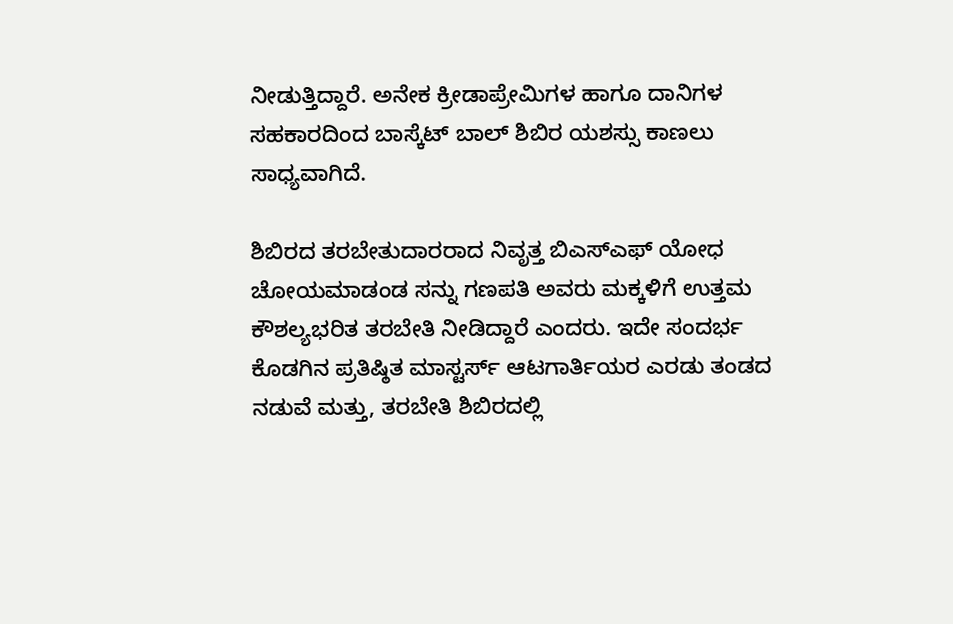ನೀಡುತ್ತಿದ್ದಾರೆ. ಅನೇಕ ಕ್ರೀಡಾಪ್ರೇಮಿಗಳ ಹಾಗೂ ದಾನಿಗಳ ಸಹಕಾರದಿಂದ ಬಾಸ್ಕೆಟ್ ಬಾಲ್ ಶಿಬಿರ ಯಶಸ್ಸು ಕಾಣಲು ಸಾಧ್ಯವಾಗಿದೆ.

ಶಿಬಿರದ ತರಬೇತುದಾರರಾದ ನಿವೃತ್ತ ಬಿಎಸ್‌ಎಫ್ ಯೋಧ ಚೋಯಮಾಡಂಡ ಸನ್ನು ಗಣಪತಿ ಅವರು ಮಕ್ಕಳಿಗೆ ಉತ್ತಮ ಕೌಶಲ್ಯಭರಿತ ತರಬೇತಿ ನೀಡಿದ್ದಾರೆ ಎಂದರು. ಇದೇ ಸಂದರ್ಭ ಕೊಡಗಿನ ಪ್ರತಿಷ್ಠಿತ ಮಾಸ್ಟರ್ಸ್ ಆಟಗಾರ್ತಿಯರ ಎರಡು ತಂಡದ ನಡುವೆ ಮತ್ತು, ತರಬೇತಿ ಶಿಬಿರದಲ್ಲಿ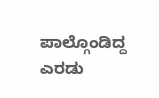ಪಾಲ್ಗೊಂಡಿದ್ದ ಎರಡು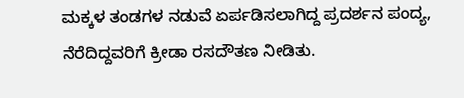ಮಕ್ಕಳ ತಂಡಗಳ ನಡುವೆ ಏರ್ಪಡಿಸಲಾಗಿದ್ದ ಪ್ರದರ್ಶನ ಪಂದ್ಯ, ನೆರೆದಿದ್ದವರಿಗೆ ಕ್ರೀಡಾ ರಸದೌತಣ ನೀಡಿತು.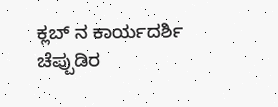ಕ್ಲಬ್ ನ ಕಾರ್ಯದರ್ಶಿ ಚೆಪ್ಪುಡಿರ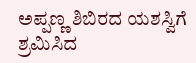ಅಪ್ಪಣ್ಣ ಶಿಬಿರದ ಯಶಸ್ವಿಗೆ ಶ್ರಮಿಸಿದ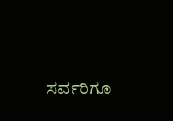ಸರ್ವರಿಗೂ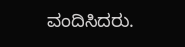ವಂದಿಸಿದರು.